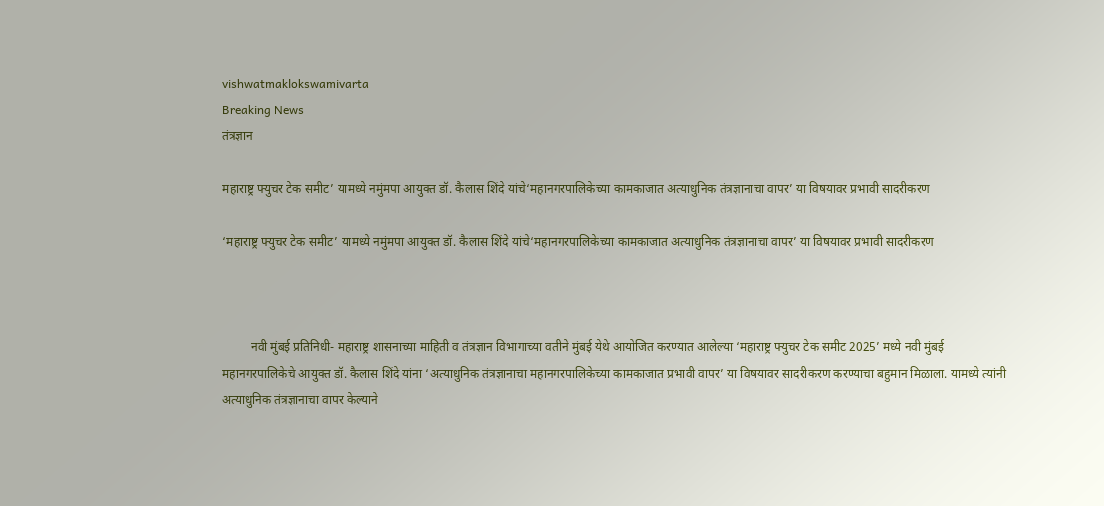vishwatmaklokswamivarta
Breaking News
तंत्रज्ञान

महाराष्ट्र फ्युचर टेक समीट’ यामध्ये नमुंमपा आयुक्त डॉ. कैलास शिंदे यांचे‘महानगरपालिकेच्या कामकाजात अत्याधुनिक तंत्रज्ञानाचा वापर’ या विषयावर प्रभावी सादरीकरण

‘महाराष्ट्र फ्युचर टेक समीट’ यामध्ये नमुंमपा आयुक्त डॉ. कैलास शिंदे यांचे‘महानगरपालिकेच्या कामकाजात अत्याधुनिक तंत्रज्ञानाचा वापर’ या विषयावर प्रभावी सादरीकरण



         नवी मुंबई प्रतिनिधी- महाराष्ट्र शासनाच्या माहिती व तंत्रज्ञान विभागाच्या वतीने मुंबई येथे आयोजित करण्यात आलेल्या ‘महाराष्ट्र फ्युचर टेक समीट 2025’ मध्ये नवी मुंबई महानगरपालिकेचे आयुक्त डॉ. कैलास शिंदे यांना ‘अत्याधुनिक तंत्रज्ञानाचा महानगरपालिकेच्या कामकाजात प्रभावी वापर’ या विषयावर सादरीकरण करण्याचा बहुमान मिळाला. यामध्ये त्यांनी अत्याधुनिक तंत्रज्ञानाचा वापर केल्याने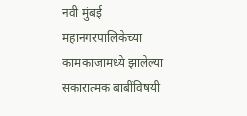नवी मुंबई महानगरपालिकेच्या कामकाजामध्ये झालेल्या सकारात्मक बाबींविषयी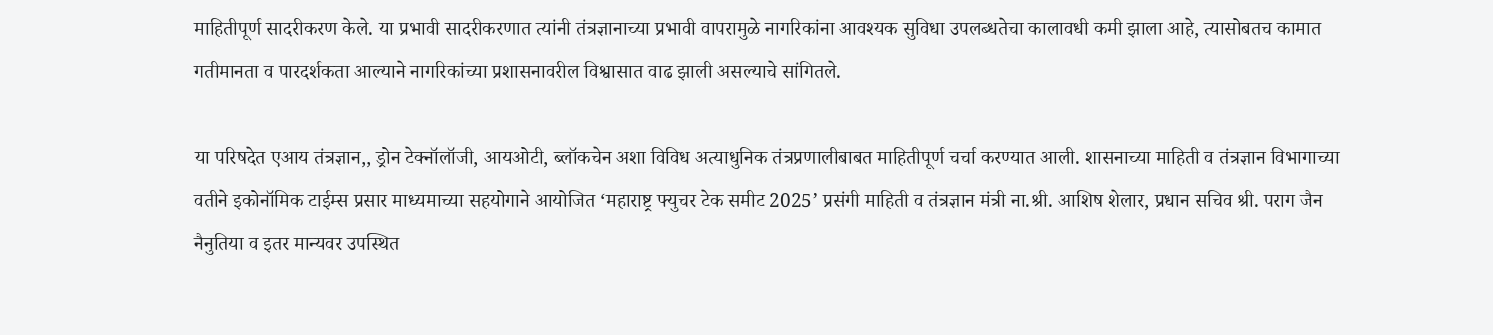माहितीपूर्ण सादरीकरण केले. या प्रभावी सादरीकरणात त्यांनी तंत्रज्ञानाच्या प्रभावी वापरामुळे नागरिकांना आवश्यक सुविधा उपलब्धतेचा कालावधी कमी झाला आहे, त्यासोबतच कामात गतीमानता व पारदर्शकता आल्याने नागरिकांच्या प्रशासनावरील विश्वासात वाढ झाली असल्याचे सांगितले.

या परिषदेत एआय तंत्रज्ञान,, ड्रोन टेक्नॉलॉजी, आयओटी, ब्लॉकचेन अशा विविध अत्याधुनिक तंत्रप्रणालीबाबत माहितीपूर्ण चर्चा करण्यात आली. शासनाच्या माहिती व तंत्रज्ञान विभागाच्या वतीने इकोनॉमिक टाईम्स प्रसार माध्यमाच्या सहयोगाने आयोजित ‘महाराष्ट्र फ्युचर टेक समीट 2025’ प्रसंगी माहिती व तंत्रज्ञान मंत्री ना.श्री. आशिष शेलार, प्रधान सचिव श्री. पराग जैन नैनुतिया व इतर मान्यवर उपस्थित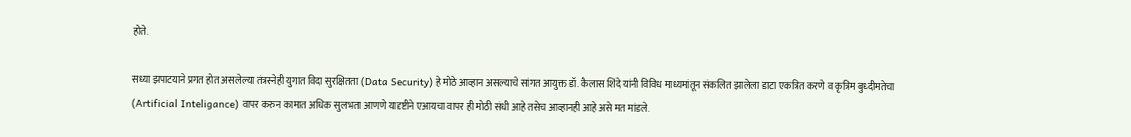होते.

सध्या झपाटयाने प्रगत होत असलेल्या तंत्रस्नेही युगात विदा सुरक्षितता (Data Security) हे मोठे आव्हान असल्याचे सांगत आयुक्त डॉ. कैलास शिंदे यांनी विविध माध्यमांतून संकलित झालेला डाटा एकत्रित करणे व कृत्रिम बुध्दीमतेचा (Artificial Inteligance) वापर करुन कामात अधिक सुलभता आणणे यादृष्टीने एआयचा वापर ही मोठी संधी आहे तसेच आव्हानही आहे असे मत मांडले.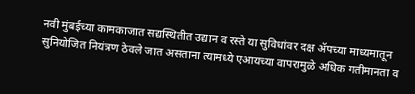नवी मुंबईच्या कामकाजात सद्यस्थितीत उद्यान व रस्ते या सुविधांवर दक्ष ॲपच्या माध्यमातून सुनियोजित नियंत्रण ठेवले जात असताना त्यामध्ये एआयच्या वापरामुळे अधिक गतीमानता व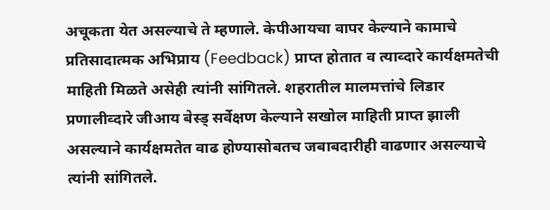अचूकता येत असल्याचे ते म्हणाले. केपीआयचा वापर केल्याने कामाचे प्रतिसादात्मक अभिप्राय (Feedback) प्राप्त होतात व त्याव्दारे कार्यक्षमतेची माहिती मिळते असेही त्यांनी सांगितले. शहरातील मालमत्तांचे लिडार प्रणालीव्दारे जीआय बेस्ड् सर्वेक्षण केल्याने सखोल माहिती प्राप्त झाली असल्याने कार्यक्षमतेत वाढ होण्यासोबतच जबाबदारीही वाढणार असल्याचे त्यांनी सांगितले.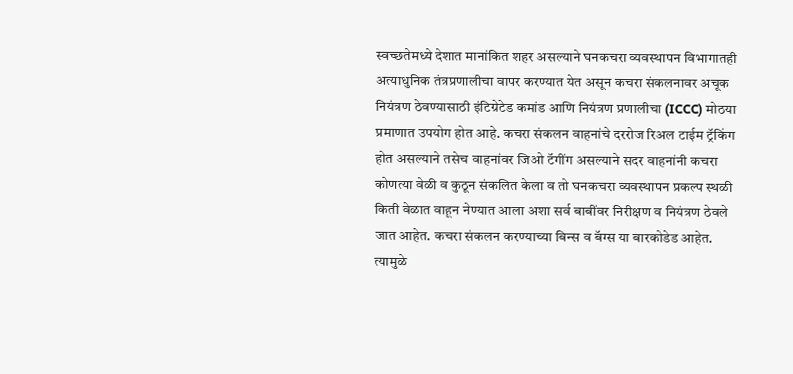स्वच्छतेमध्ये देशात मानांकित शहर असल्याने घनकचरा व्यवस्थापन विभागातही अत्याधुनिक तंत्रप्रणालीचा वापर करण्यात येत असून कचरा संकलनावर अचूक नियंत्रण ठेवण्यासाठी इंटिग्रेटेड कमांड आणि नियंत्रण प्रणालीचा (ICCC) मोठया प्रमाणात उपयोग होत आहे. कचरा संकलन वाहनांचे दररोज रिअल टाईम ट्रॅकिंग होत असल्याने तसेच वाहनांवर जिओ टॅगींग असल्याने सदर वाहनांनी कचरा कोणत्या वेळी व कुठून संकलित केला व तो घनकचरा व्यवस्थापन प्रकल्प स्थळी किती वेळात वाहून नेण्यात आला अशा सर्व बाबींवर निरीक्षण व नियंत्रण ठेवले जात आहेत. कचरा संकलन करण्याच्या बिन्स व बॅग्स या बारकोडेड आहेत. त्यामुळे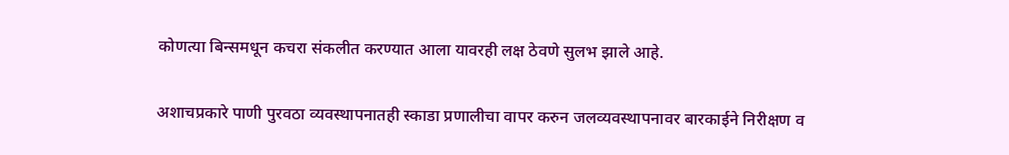कोणत्या बिन्समधून कचरा संकलीत करण्यात आला यावरही लक्ष ठेवणे सुलभ झाले आहे.

अशाचप्रकारे पाणी पुरवठा व्यवस्थापनातही स्काडा प्रणालीचा वापर करुन जलव्यवस्थापनावर बारकाईने निरीक्षण व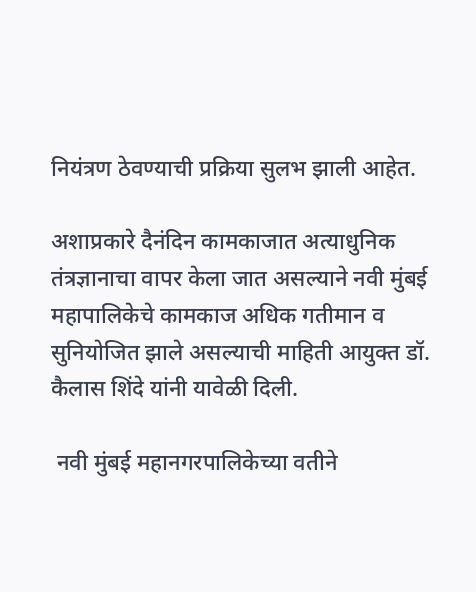नियंत्रण ठेवण्याची प्रक्रिया सुलभ झाली आहेत.

अशाप्रकारे दैनंदिन कामकाजात अत्याधुनिक तंत्रज्ञानाचा वापर केला जात असल्याने नवी मुंबई महापालिकेचे कामकाज अधिक गतीमान व सुनियोजित झाले असल्याची माहिती आयुक्त डॉ. कैलास शिंदे यांनी यावेळी दिली.

 नवी मुंबई महानगरपालिकेच्या वतीने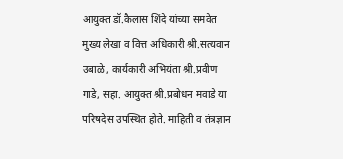आयुक्त डॉ.कैलास शिंदे यांच्या समवेत मुख्य लेखा व वित्त अधिकारी श्री.सत्यवान उबाळे, कार्यकारी अभियंता श्री.प्रवीण गाडे, सहा. आयुक्त श्री.प्रबोधन मवाडे या परिषदेस उपस्थित होते. माहिती व तंत्रज्ञान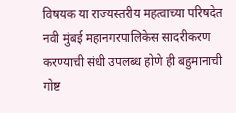विषयक या राज्यस्तरीय महत्वाच्या परिषदेत नवी मुंबई महानगरपालिकेस सादरीकरण करण्याची संधी उपलब्ध होणे ही बहुमानाची गोष्ट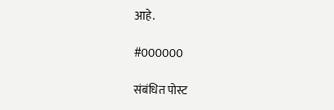आहे.

#000000

संबंधित पोस्ट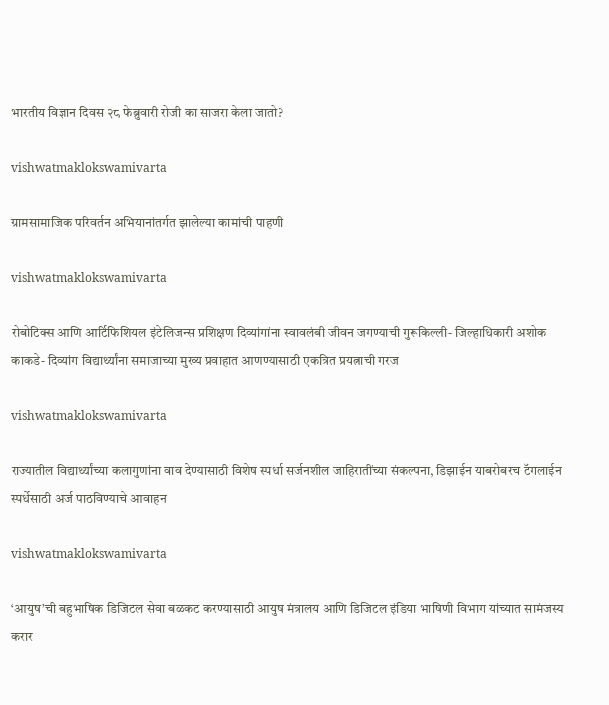भारतीय विज्ञान दिवस २८ फेब्रुवारी रोजी का साजरा केला जातो?

vishwatmaklokswamivarta

ग्रामसामाजिक परिवर्तन अभियानांतर्गत झालेल्या कामांची पाहणी

vishwatmaklokswamivarta

रोबोटिक्स आणि आर्टिफिशियल इंटेलिजन्स प्रशिक्षण दिव्यांगांना स्वावलंबी जीवन जगण्याची गुरूकिल्ली- जिल्हाधिकारी अशोक काकडे- दिव्यांग विद्यार्थ्यांना समाजाच्या मुख्य प्रवाहात आणण्यासाठी एकत्रित प्रयत्नाची गरज

vishwatmaklokswamivarta

राज्यातील विद्यार्थ्यांच्या कलागुणांना वाव देण्यासाठी विशेष स्पर्धा सर्जनशील जाहिरातींच्या संकल्पना, डिझाईन याबरोबरच टॅगलाईन स्पर्धेसाठी अर्ज पाठविण्याचे आवाहन

vishwatmaklokswamivarta

‘आयुष’ची बहुभाषिक डिजिटल सेवा बळकट करण्यासाठी आयुष मंत्रालय आणि डिजिटल इंडिया भाषिणी विभाग यांच्यात सामंजस्य करार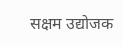सक्षम उद्योजक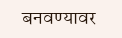बनवण्यावर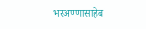भरअण्णासाहेब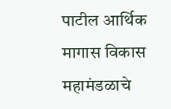पाटील आर्थिक मागास विकास महामंडळाचे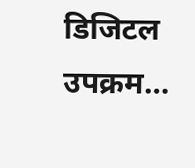डिजिटल उपक्रम…